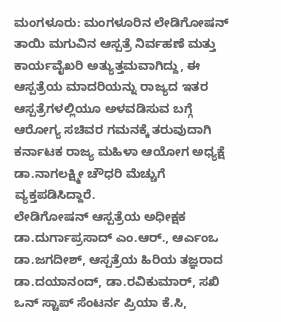ಮಂಗಳೂರು: ಮಂಗಳೂರಿನ ಲೇಡಿಗೋಷನ್ ತಾಯಿ ಮಗುವಿನ ಆಸ್ಪತ್ರೆ ನಿರ್ವಹಣೆ ಮತ್ತು ಕಾರ್ಯವೈಖರಿ ಅತ್ಯುತ್ತಮವಾಗಿದ್ದು, ಈ ಆಸ್ಪತ್ರೆಯ ಮಾದರಿಯನ್ನು ರಾಜ್ಯದ ಇತರ ಆಸ್ಪತ್ರೆಗಳಲ್ಲಿಯೂ ಅಳವಡಿಸುವ ಬಗ್ಗೆ ಆರೋಗ್ಯ ಸಚಿವರ ಗಮನಕ್ಕೆ ತರುವುದಾಗಿ ಕರ್ನಾಟಕ ರಾಜ್ಯ ಮಹಿಳಾ ಆಯೋಗ ಅಧ್ಯಕ್ಷೆ ಡಾ.ನಾಗಲಕ್ಷ್ಮೀ ಚೌಧರಿ ಮೆಚ್ಚುಗೆ ವ್ಯಕ್ತಪಡಿಸಿದ್ದಾರೆ.
ಲೇಡಿಗೋಷನ್ ಆಸ್ಪತ್ರೆಯ ಅಧೀಕ್ಷಕ ಡಾ.ದುರ್ಗಾಪ್ರಸಾದ್ ಎಂ.ಆರ್., ಆರ್ಎಂಒ ಡಾ.ಜಗದೀಶ್, ಆಸ್ಪತ್ರೆಯ ಹಿರಿಯ ತಜ್ಞರಾದ ಡಾ.ದಯಾನಂದ್, ಡಾ.ರವಿಕುಮಾರ್, ಸಖಿ ಒನ್ ಸ್ಟಾಪ್ ಸೆಂಟರ್ನ ಪ್ರಿಯಾ ಕೆ.ಸಿ,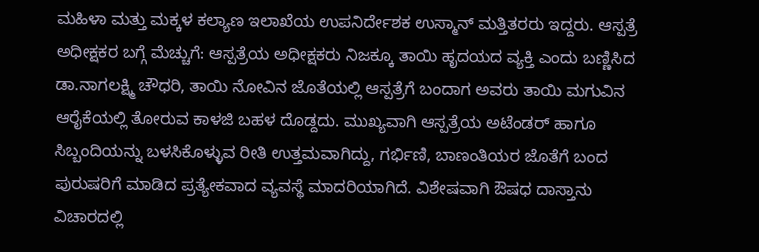ಮಹಿಳಾ ಮತ್ತು ಮಕ್ಕಳ ಕಲ್ಯಾಣ ಇಲಾಖೆಯ ಉಪನಿರ್ದೇಶಕ ಉಸ್ಮಾನ್ ಮತ್ತಿತರರು ಇದ್ದರು. ಆಸ್ಪತ್ರೆ ಅಧೀಕ್ಷಕರ ಬಗ್ಗೆ ಮೆಚ್ಚುಗೆ: ಆಸ್ಪತ್ರೆಯ ಅಧೀಕ್ಷಕರು ನಿಜಕ್ಕೂ ತಾಯಿ ಹೃದಯದ ವ್ಯಕ್ತಿ ಎಂದು ಬಣ್ಣಿಸಿದ ಡಾ.ನಾಗಲಕ್ಷ್ಮಿ ಚೌಧರಿ, ತಾಯಿ ನೋವಿನ ಜೊತೆಯಲ್ಲಿ ಆಸ್ಪತ್ರೆಗೆ ಬಂದಾಗ ಅವರು ತಾಯಿ ಮಗುವಿನ ಆರೈಕೆಯಲ್ಲಿ ತೋರುವ ಕಾಳಜಿ ಬಹಳ ದೊಡ್ದದು. ಮುಖ್ಯವಾಗಿ ಆಸ್ಪತ್ರೆಯ ಅಟೆಂಡರ್ ಹಾಗೂ ಸಿಬ್ಬಂದಿಯನ್ನು ಬಳಸಿಕೊಳ್ಳುವ ರೀತಿ ಉತ್ತಮವಾಗಿದ್ದು, ಗರ್ಭಿಣಿ, ಬಾಣಂತಿಯರ ಜೊತೆಗೆ ಬಂದ ಪುರುಷರಿಗೆ ಮಾಡಿದ ಪ್ರತ್ಯೇಕವಾದ ವ್ಯವಸ್ಥೆ ಮಾದರಿಯಾಗಿದೆ. ವಿಶೇಷವಾಗಿ ಔಷಧ ದಾಸ್ತಾನು ವಿಚಾರದಲ್ಲಿ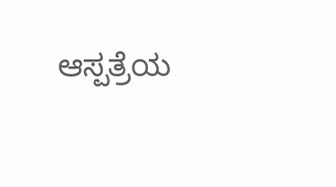ಆಸ್ಪತ್ರೆಯ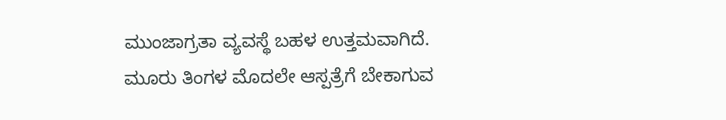ಮುಂಜಾಗ್ರತಾ ವ್ಯವಸ್ಥೆ ಬಹಳ ಉತ್ತಮವಾಗಿದೆ. ಮೂರು ತಿಂಗಳ ಮೊದಲೇ ಆಸ್ಪತ್ರೆಗೆ ಬೇಕಾಗುವ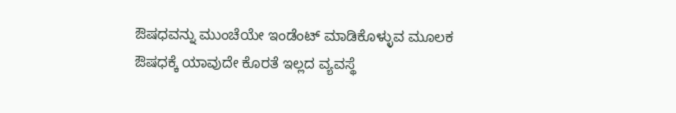ಔಷಧವನ್ನು ಮುಂಚೆಯೇ ಇಂಡೆಂಟ್ ಮಾಡಿಕೊಳ್ಳುವ ಮೂಲಕ ಔಷಧಕ್ಕೆ ಯಾವುದೇ ಕೊರತೆ ಇಲ್ಲದ ವ್ಯವಸ್ಥೆ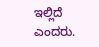ಇಲ್ಲಿದೆ ಎಂದರು.